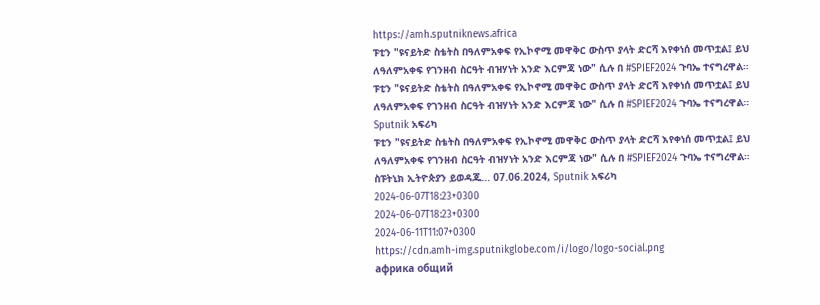https://amh.sputniknews.africa
ፑቲን "ዩናይትድ ስቴትስ በዓለምአቀፍ የኢኮኖሚ መዋቅር ውስጥ ያላት ድርሻ እየቀነሰ መጥቷል፤ ይህ ለዓለምአቀፍ የገንዘብ ስርዓት ብዝሃነት አንድ እርምጃ ነው" ሲሉ በ #SPIEF2024 ጉባኤ ተናግረዋል።
ፑቲን "ዩናይትድ ስቴትስ በዓለምአቀፍ የኢኮኖሚ መዋቅር ውስጥ ያላት ድርሻ እየቀነሰ መጥቷል፤ ይህ ለዓለምአቀፍ የገንዘብ ስርዓት ብዝሃነት አንድ እርምጃ ነው" ሲሉ በ #SPIEF2024 ጉባኤ ተናግረዋል።
Sputnik አፍሪካ
ፑቲን "ዩናይትድ ስቴትስ በዓለምአቀፍ የኢኮኖሚ መዋቅር ውስጥ ያላት ድርሻ እየቀነሰ መጥቷል፤ ይህ ለዓለምአቀፍ የገንዘብ ስርዓት ብዝሃነት አንድ እርምጃ ነው" ሲሉ በ #SPIEF2024 ጉባኤ ተናግረዋል። ስፑትኒክ ኢትዮጵያን ይወዳጁ... 07.06.2024, Sputnik አፍሪካ
2024-06-07T18:23+0300
2024-06-07T18:23+0300
2024-06-11T11:07+0300
https://cdn.amh-img.sputnikglobe.com/i/logo/logo-social.png
африка общий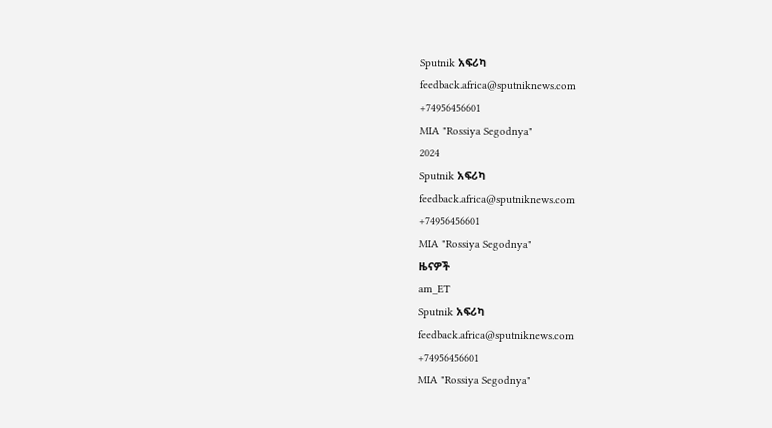Sputnik አፍሪካ
feedback.africa@sputniknews.com
+74956456601
MIA "Rossiya Segodnya"
2024
Sputnik አፍሪካ
feedback.africa@sputniknews.com
+74956456601
MIA "Rossiya Segodnya"
ዜናዎች
am_ET
Sputnik አፍሪካ
feedback.africa@sputniknews.com
+74956456601
MIA "Rossiya Segodnya"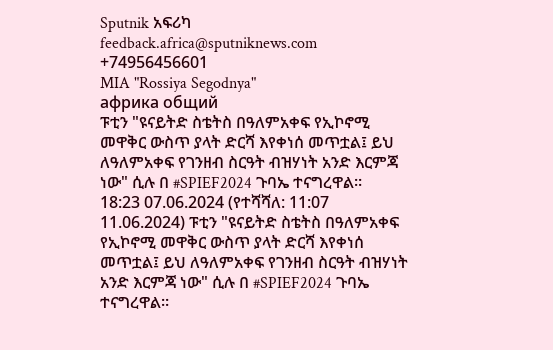Sputnik አፍሪካ
feedback.africa@sputniknews.com
+74956456601
MIA "Rossiya Segodnya"
африка общий
ፑቲን "ዩናይትድ ስቴትስ በዓለምአቀፍ የኢኮኖሚ መዋቅር ውስጥ ያላት ድርሻ እየቀነሰ መጥቷል፤ ይህ ለዓለምአቀፍ የገንዘብ ስርዓት ብዝሃነት አንድ እርምጃ ነው" ሲሉ በ #SPIEF2024 ጉባኤ ተናግረዋል።
18:23 07.06.2024 (የተሻሻለ: 11:07 11.06.2024) ፑቲን "ዩናይትድ ስቴትስ በዓለምአቀፍ የኢኮኖሚ መዋቅር ውስጥ ያላት ድርሻ እየቀነሰ መጥቷል፤ ይህ ለዓለምአቀፍ የገንዘብ ስርዓት ብዝሃነት አንድ እርምጃ ነው" ሲሉ በ #SPIEF2024 ጉባኤ ተናግረዋል።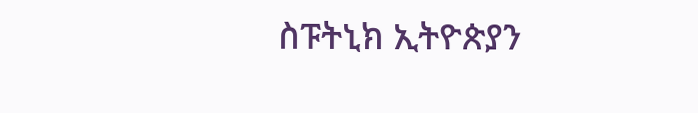ስፑትኒክ ኢትዮጵያን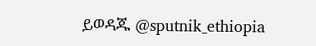ይወዳጁ @sputnik_ethiopia